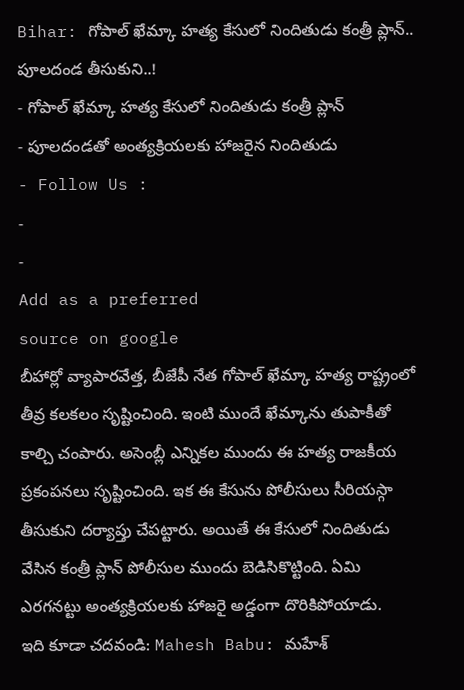Bihar: గోపాల్ ఖేమ్కా హత్య కేసులో నిందితుడు కంత్రీ ప్లాన్.. పూలదండ తీసుకుని..!
- గోపాల్ ఖేమ్కా హత్య కేసులో నిందితుడు కంత్రీ ప్లాన్
- పూలదండతో అంత్యక్రియలకు హాజరైన నిందితుడు
- Follow Us :
-
-
Add as a preferred
source on google
బీహార్లో వ్యాపారవేత్త, బీజేపీ నేత గోపాల్ ఖేమ్కా హత్య రాష్ట్రంలో తీవ్ర కలకలం సృష్టించింది. ఇంటి ముందే ఖేమ్కాను తుపాకీతో కాల్చి చంపారు. అసెంబ్లీ ఎన్నికల ముందు ఈ హత్య రాజకీయ ప్రకంపనలు సృష్టించింది. ఇక ఈ కేసును పోలీసులు సీరియస్గా తీసుకుని దర్యాప్తు చేపట్టారు. అయితే ఈ కేసులో నిందితుడు వేసిన కంత్రీ ప్లాన్ పోలీసుల ముందు బెడిసికొట్టింది. ఏమి ఎరగనట్టు అంత్యక్రియలకు హాజరై అడ్డంగా దొరికిపోయాడు.
ఇది కూడా చదవండి: Mahesh Babu: మహేశ్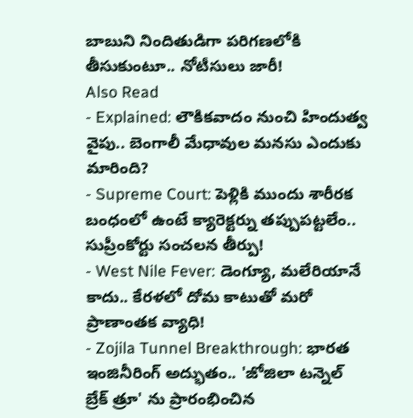బాబుని నిందితుడిగా పరిగణలోకి తీసుకుంటూ.. నోటీసులు జారీ!
Also Read
- Explained: లౌకికవాదం నుంచి హిందుత్వ వైపు.. బెంగాలీ మేధావుల మనసు ఎందుకు మారింది?
- Supreme Court: పెళ్లికి ముందు శారీరక బంధంలో ఉంటే క్యారెక్టర్ను తప్పుపట్టలేం.. సుప్రీంకోర్టు సంచలన తీర్పు!
- West Nile Fever: డెంగ్యూ, మలేరియానే కాదు.. కేరళలో దోమ కాటుతో మరో ప్రాణాంతక వ్యాధి!
- Zojila Tunnel Breakthrough: భారత ఇంజినీరింగ్ అద్భుతం.. 'జోజిలా టన్నెల్ బ్రేక్ త్రూ' ను ప్రారంభించిన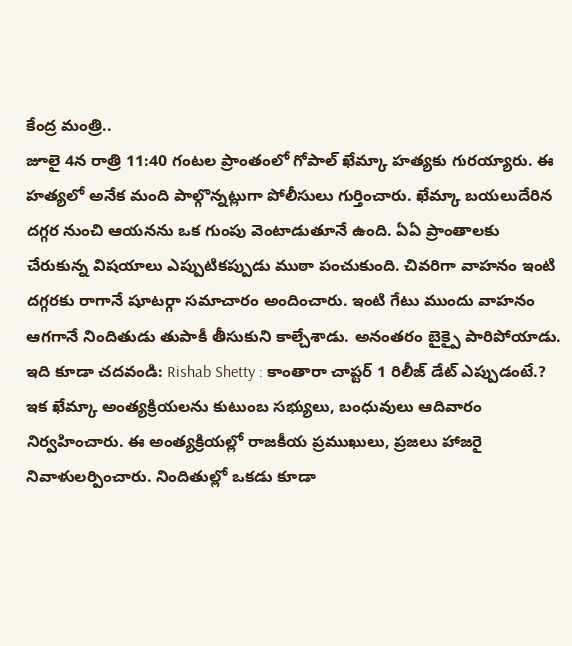కేంద్ర మంత్రి..
జూలై 4న రాత్రి 11:40 గంటల ప్రాంతంలో గోపాల్ ఖేమ్కా హత్యకు గురయ్యారు. ఈ హత్యలో అనేక మంది పాల్గొన్నట్లుగా పోలీసులు గుర్తించారు. ఖేమ్కా బయలుదేరిన దగ్గర నుంచి ఆయనను ఒక గుంపు వెంటాడుతూనే ఉంది. ఏఏ ప్రాంతాలకు చేరుకున్న విషయాలు ఎప్పుటికప్పుడు ముఠా పంచుకుంది. చివరిగా వాహనం ఇంటి దగ్గరకు రాగానే షూటర్గా సమాచారం అందించారు. ఇంటి గేటు ముందు వాహనం ఆగగానే నిందితుడు తుపాకీ తీసుకుని కాల్చేశాడు. అనంతరం బైక్పై పారిపోయాడు.
ఇది కూడా చదవండి: Rishab Shetty : కాంతారా చాప్టర్ 1 రిలీజ్ డేట్ ఎప్పుడంటే.?
ఇక ఖేమ్కా అంత్యక్రియలను కుటుంబ సభ్యులు, బంధువులు ఆదివారం నిర్వహించారు. ఈ అంత్యక్రియల్లో రాజకీయ ప్రముఖులు, ప్రజలు హాజరై నివాళులర్పించారు. నిందితుల్లో ఒకడు కూడా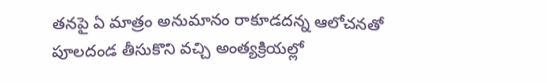తనపై ఏ మాత్రం అనుమానం రాకూడదన్న ఆలోచనతో పూలదండ తీసుకొని వచ్చి అంత్యక్రియల్లో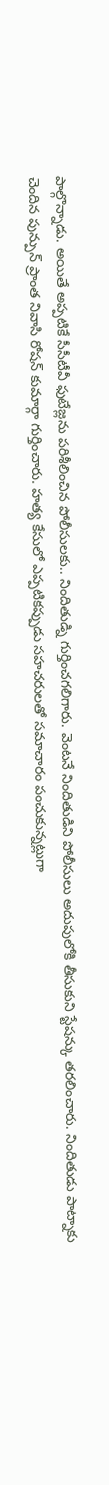పాల్గొన్నాడు. అయితే అప్పటికే సీసీటీవీ ఫుటేజ్లను పరిశీలించిన పోలీసులకు.. నిందితుడ్ని గుర్తించగలిగారు. వెంటనే నిందితుడిని పోలీసులు అదుపులోకి తీసుకుని స్టేషన్కు తరలించారు. నిందితుడు పాట్నాకు చెందిన పున్పున్ ప్రాంత నివాసి రోషన్ కుమార్గా గుర్తించారు. హత్య కేసులో ఎప్పటికప్పుడు సహచరులతో సమాచారం పంచుకున్నట్లుగా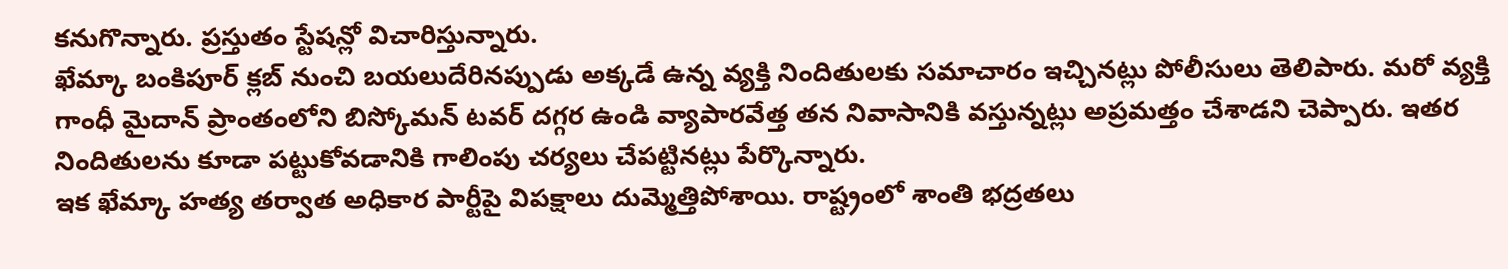కనుగొన్నారు. ప్రస్తుతం స్టేషన్లో విచారిస్తున్నారు.
ఖేమ్కా బంకిపూర్ క్లబ్ నుంచి బయలుదేరినప్పుడు అక్కడే ఉన్న వ్యక్తి నిందితులకు సమాచారం ఇచ్చినట్లు పోలీసులు తెలిపారు. మరో వ్యక్తి గాంధీ మైదాన్ ప్రాంతంలోని బిస్కోమన్ టవర్ దగ్గర ఉండి వ్యాపారవేత్త తన నివాసానికి వస్తున్నట్లు అప్రమత్తం చేశాడని చెప్పారు. ఇతర నిందితులను కూడా పట్టుకోవడానికి గాలింపు చర్యలు చేపట్టినట్లు పేర్కొన్నారు.
ఇక ఖేమ్కా హత్య తర్వాత అధికార పార్టీపై విపక్షాలు దుమ్మెత్తిపోశాయి. రాష్ట్రంలో శాంతి భద్రతలు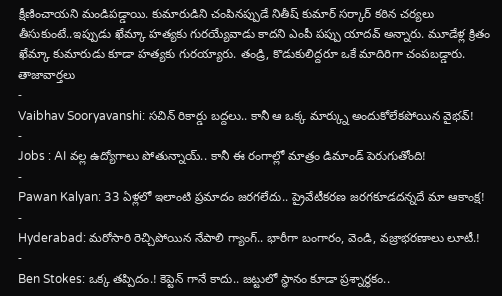క్షీణించాయని మండిపడ్డాయి. కుమారుడిని చంపినప్పుడే నితీష్ కుమార్ సర్కార్ కఠిన చర్యలు తీసుకుంటే..ఇప్పుడు ఖేమ్కా హత్యకు గురయ్యేవాడు కాదని ఎంపీ పప్పు యాదవ్ అన్నారు. మూడేళ్ల క్రితం ఖేమ్కా కుమారుడు కూడా హత్యకు గురయ్యారు. తండ్రి, కొడుకులిద్దరూ ఒకే మాదిరిగా చంపబడ్డారు.
తాజావార్తలు
-
Vaibhav Sooryavanshi: సచిన్ రికార్డు బద్దలు.. కానీ ఆ ఒక్క మార్క్ను అందుకోలేకపోయిన వైభవ్!
-
Jobs : AI వల్ల ఉద్యోగాలు పోతున్నాయ్.. కానీ ఈ రంగాల్లో మాత్రం డిమాండ్ పెరుగుతోంది!
-
Pawan Kalyan: 33 ఏళ్లలో ఇలాంటి ప్రమాదం జరగలేదు.. ప్రైవేటీకరణ జరగకూడదన్నదే మా ఆకాంక్ష!
-
Hyderabad: మరోసారి రెచ్చిపోయిన నేపాలి గ్యాంగ్.. భారీగా బంగారం, వెండి, వజ్రాభరణాలు లూటీ.!
-
Ben Stokes: ఒక్క తప్పిదం.! కెప్టెన్ గానే కాదు.. జట్టులో స్థానం కూడా ప్రశ్నార్థకం..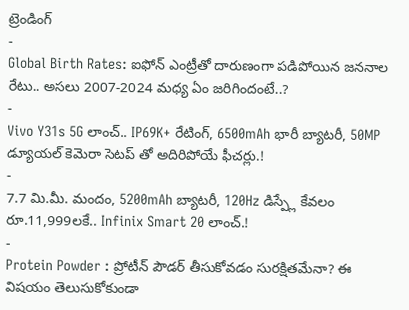ట్రెండింగ్
-
Global Birth Rates: ఐఫోన్ ఎంట్రీతో దారుణంగా పడిపోయిన జననాల రేటు.. అసలు 2007-2024 మధ్య ఏం జరిగిందంటే..?
-
Vivo Y31s 5G లాంచ్.. IP69K+ రేటింగ్, 6500mAh భారీ బ్యాటరీ, 50MP డ్యూయల్ కెమెరా సెటప్ తో అదిరిపోయే ఫీచర్లు.!
-
7.7 మి.మీ. మందం, 5200mAh బ్యాటరీ, 120Hz డిస్ప్లే కేవలం రూ.11,999లకే.. Infinix Smart 20 లాంచ్.!
-
Protein Powder : ప్రోటీన్ పౌడర్ తీసుకోవడం సురక్షితమేనా? ఈ విషయం తెలుసుకోకుండా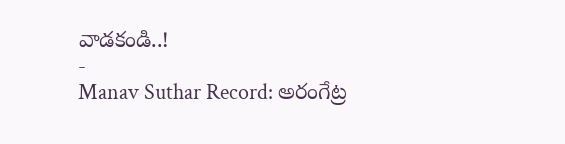వాడకండి..!
-
Manav Suthar Record: అరంగేట్ర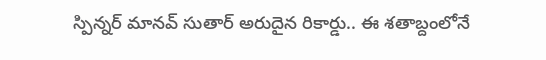స్పిన్నర్ మానవ్ సుతార్ అరుదైన రికార్డు.. ఈ శతాబ్దంలోనే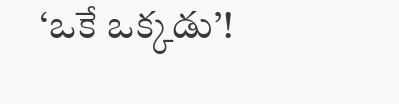‘ఒకే ఒక్కడు’!